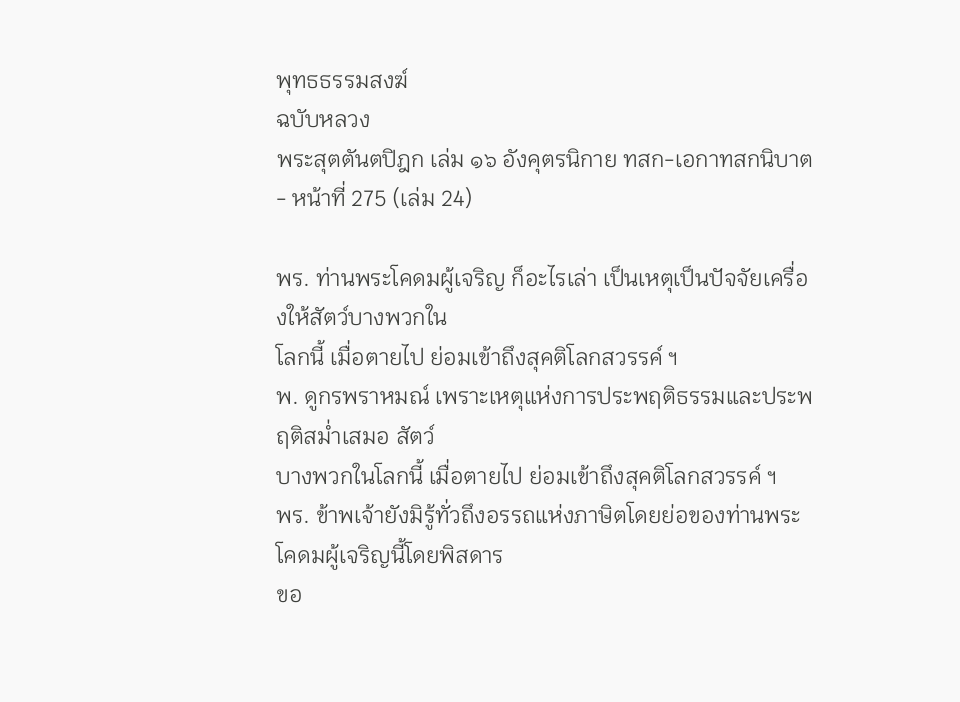พุทธธรรมสงฆ์
ฉบับหลวง
พระสุตตันตปิฎก เล่ม ๑๖ อังคุตรนิกาย ทสก-เอกาทสกนิบาต - หน้าที่ 275 (เล่ม 24)

พร. ท่านพระโคดมผู้เจริญ ก็อะไรเล่า เป็นเหตุเป็นปัจจัยเครื่องให้สัตว์บางพวกใน
โลกนี้ เมื่อตายไป ย่อมเข้าถึงสุคติโลกสวรรค์ ฯ
พ. ดูกรพราหมณ์ เพราะเหตุแห่งการประพฤติธรรมและประพฤติสม่ำเสมอ สัตว์
บางพวกในโลกนี้ เมื่อตายไป ย่อมเข้าถึงสุคติโลกสวรรค์ ฯ
พร. ข้าพเจ้ายังมิรู้ทั่วถึงอรรถแห่งภาษิตโดยย่อของท่านพระโคดมผู้เจริญนี้โดยพิสดาร
ขอ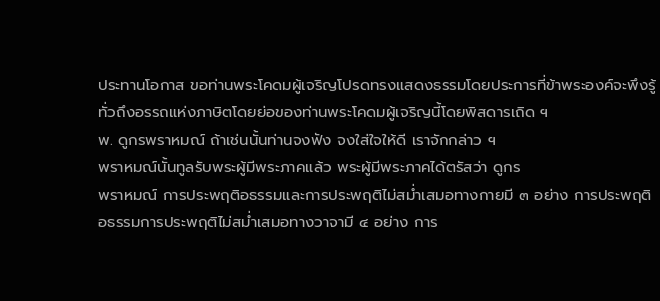ประทานโอกาส ขอท่านพระโคดมผู้เจริญโปรดทรงแสดงธรรมโดยประการที่ข้าพระองค์จะพึงรู้
ทั่วถึงอรรถแห่งภาษิตโดยย่อของท่านพระโคดมผู้เจริญนี้โดยพิสดารเถิด ฯ
พ. ดูกรพราหมณ์ ถ้าเช่นนั้นท่านจงฟัง จงใส่ใจให้ดี เราจักกล่าว ฯ
พราหมณ์นั้นทูลรับพระผู้มีพระภาคแล้ว พระผู้มีพระภาคได้ตรัสว่า ดูกร
พราหมณ์ การประพฤติอธรรมและการประพฤติไม่สม่ำเสมอทางกายมี ๓ อย่าง การประพฤติ
อธรรมการประพฤติไม่สม่ำเสมอทางวาจามี ๔ อย่าง การ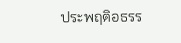ประพฤติอธรร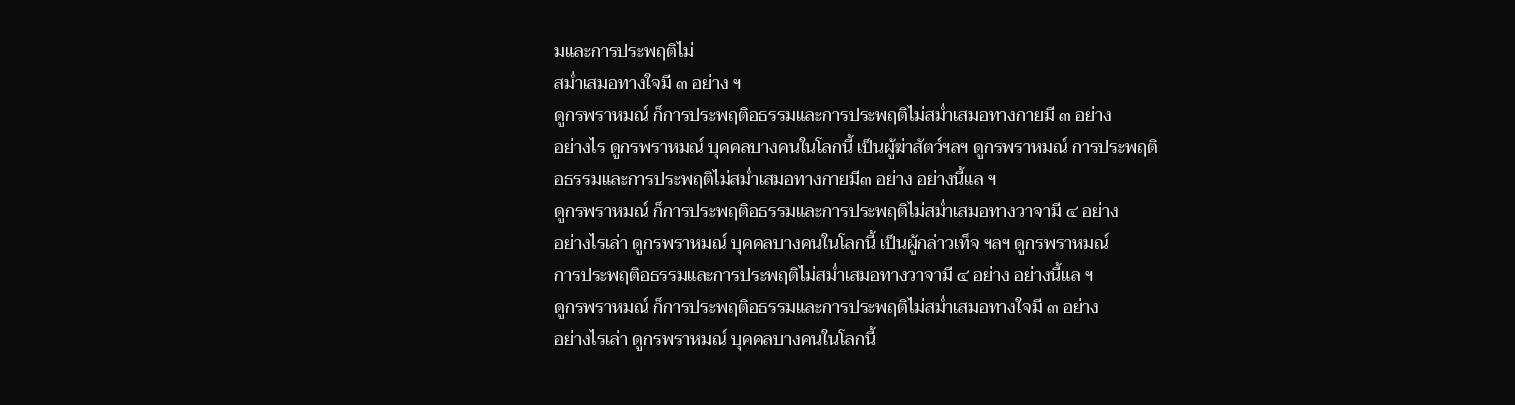มและการประพฤติไม่
สม่ำเสมอทางใจมี ๓ อย่าง ฯ
ดูกรพราหมณ์ ก็การประพฤติอธรรมและการประพฤติไม่สม่ำเสมอทางกายมี ๓ อย่าง
อย่างไร ดูกรพราหมณ์ บุคคลบางคนในโลกนี้ เป็นผู้ฆ่าสัตว์ฯลฯ ดูกรพราหมณ์ การประพฤติ
อธรรมและการประพฤติไม่สม่ำเสมอทางกายมี๓ อย่าง อย่างนี้แล ฯ
ดูกรพราหมณ์ ก็การประพฤติอธรรมและการประพฤติไม่สม่ำเสมอทางวาจามี ๔ อย่าง
อย่างไรเล่า ดูกรพราหมณ์ บุคคลบางคนในโลกนี้ เป็นผู้กล่าวเท็จ ฯลฯ ดูกรพราหมณ์
การประพฤติอธรรมและการประพฤติไม่สม่ำเสมอทางวาจามี ๔ อย่าง อย่างนี้แล ฯ
ดูกรพราหมณ์ ก็การประพฤติอธรรมและการประพฤติไม่สม่ำเสมอทางใจมี ๓ อย่าง
อย่างไรเล่า ดูกรพราหมณ์ บุคคลบางคนในโลกนี้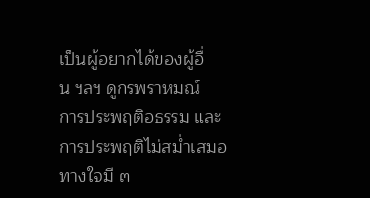เป็นผู้อยากได้ของผู้อื่น ฯลฯ ดูกรพราหมณ์
การประพฤติอธรรม และการประพฤติไม่สม่ำเสมอทางใจมี ๓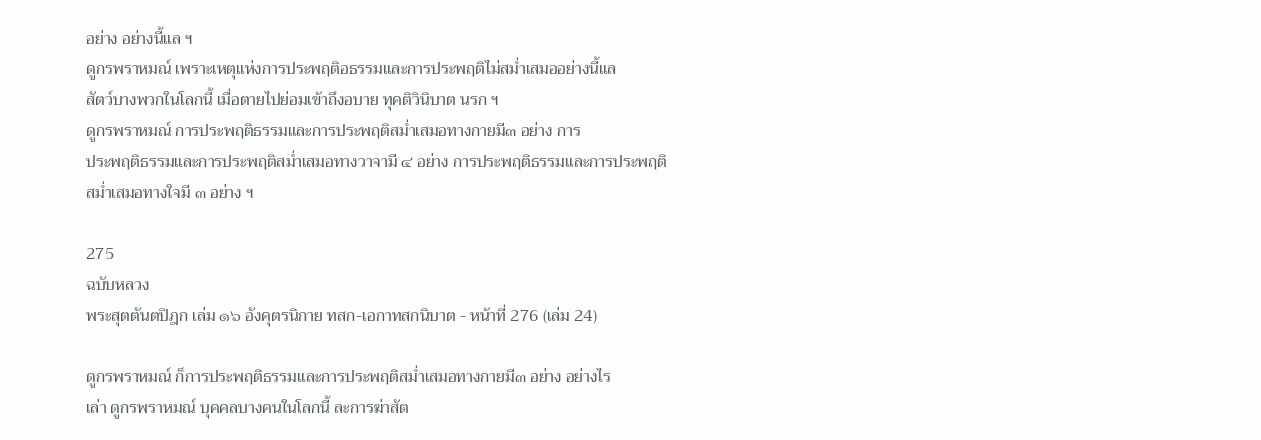อย่าง อย่างนี้แล ฯ
ดูกรพราหมณ์ เพราะเหตุแห่งการประพฤติอธรรมและการประพฤติไม่สม่ำเสมออย่างนี้แล
สัตว์บางพวกในโลกนี้ เมื่อตายไปย่อมเข้าถึงอบาย ทุคติวินิบาต นรก ฯ
ดูกรพราหมณ์ การประพฤติธรรมและการประพฤติสม่ำเสมอทางกายมี๓ อย่าง การ
ประพฤติธรรมและการประพฤติสม่ำเสมอทางวาจามี ๔ อย่าง การประพฤติธรรมและการประพฤติ
สม่ำเสมอทางใจมี ๓ อย่าง ฯ

275
ฉบับหลวง
พระสุตตันตปิฎก เล่ม ๑๖ อังคุตรนิกาย ทสก-เอกาทสกนิบาต - หน้าที่ 276 (เล่ม 24)

ดูกรพราหมณ์ ก็การประพฤติธรรมและการประพฤติสม่ำเสมอทางกายมี๓ อย่าง อย่างไร
เล่า ดูกรพราหมณ์ บุคคลบางคนในโลกนี้ ละการฆ่าสัต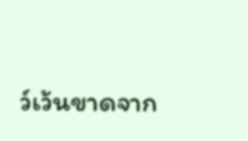ว์เว้นขาดจาก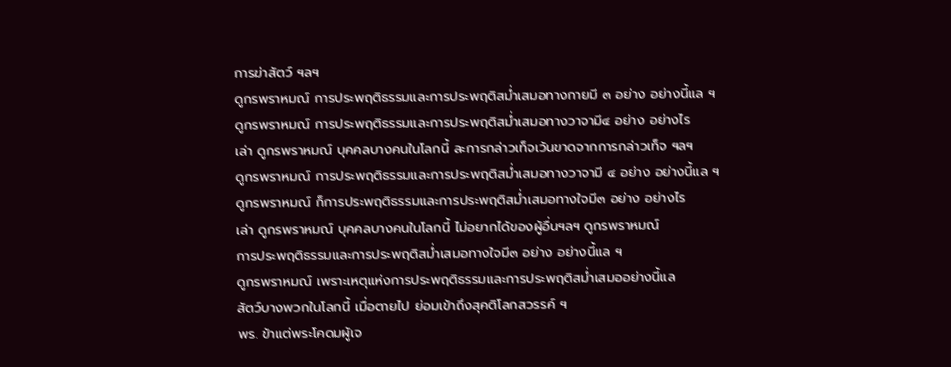การฆ่าสัตว์ ฯลฯ
ดูกรพราหมณ์ การประพฤติธรรมและการประพฤติสม่ำเสมอทางกายมี ๓ อย่าง อย่างนี้แล ฯ
ดูกรพราหมณ์ การประพฤติธรรมและการประพฤติสม่ำเสมอทางวาจามี๔ อย่าง อย่างไร
เล่า ดูกรพราหมณ์ บุคคลบางคนในโลกนี้ ละการกล่าวเท็จเว้นขาดจากการกล่าวเท็จ ฯลฯ
ดูกรพราหมณ์ การประพฤติธรรมและการประพฤติสม่ำเสมอทางวาจามี ๔ อย่าง อย่างนี้แล ฯ
ดูกรพราหมณ์ ก็การประพฤติธรรมและการประพฤติสม่ำเสมอทางใจมี๓ อย่าง อย่างไร
เล่า ดูกรพราหมณ์ บุคคลบางคนในโลกนี้ ไม่อยากได้ของผู้อื่นฯลฯ ดูกรพราหมณ์
การประพฤติธรรมและการประพฤติสม่ำเสมอทางใจมี๓ อย่าง อย่างนี้แล ฯ
ดูกรพราหมณ์ เพราะเหตุแห่งการประพฤติธรรมและการประพฤติสม่ำเสมออย่างนี้แล
สัตว์บางพวกในโลกนี้ เมื่อตายไป ย่อมเข้าถึงสุคติโลกสวรรค์ ฯ
พร. ข้าแต่พระโคดมผู้เจ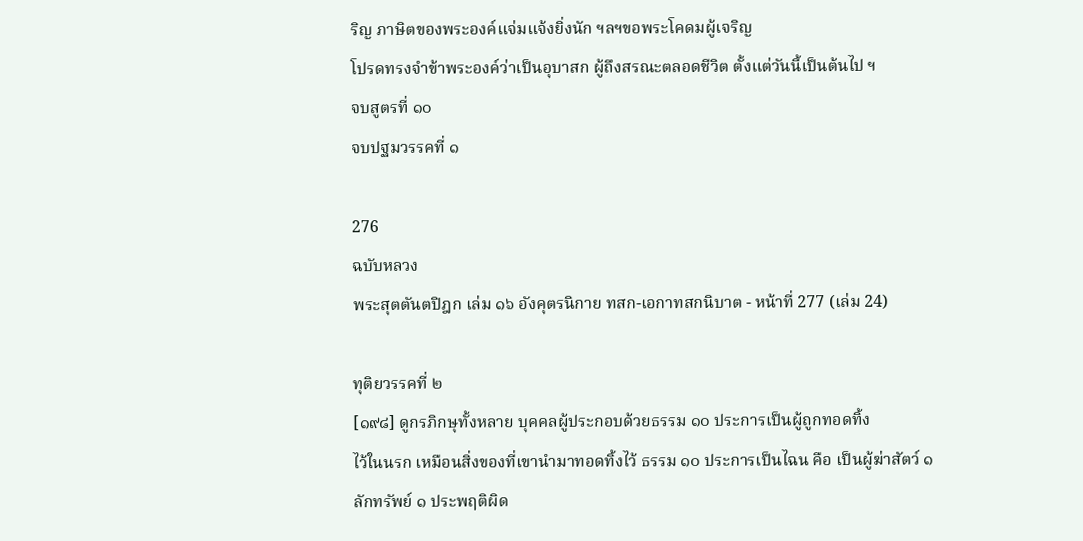ริญ ภาษิตของพระองค์แจ่มแจ้งยิ่งนัก ฯลฯขอพระโคดมผู้เจริญ
โปรดทรงจำข้าพระองค์ว่าเป็นอุบาสก ผู้ถึงสรณะตลอดชีวิต ตั้งแต่วันนี้เป็นต้นไป ฯ
จบสูตรที่ ๑๐
จบปฐมวรรคที่ ๑

276
ฉบับหลวง
พระสุตตันตปิฎก เล่ม ๑๖ อังคุตรนิกาย ทสก-เอกาทสกนิบาต - หน้าที่ 277 (เล่ม 24)

ทุติยวรรคที่ ๒
[๑๙๘] ดูกรภิกษุทั้งหลาย บุคคลผู้ประกอบด้วยธรรม ๑๐ ประการเป็นผู้ถูกทอดทิ้ง
ไว้ในนรก เหมือนสิ่งของที่เขานำมาทอดทิ้งไว้ ธรรม ๑๐ ประการเป็นไฉน คือ เป็นผู้ฆ่าสัตว์ ๑
ลักทรัพย์ ๑ ประพฤติผิด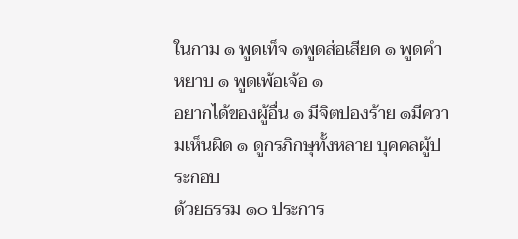ในกาม ๑ พูดเท็จ ๑พูดส่อเสียด ๑ พูดคำหยาบ ๑ พูดเพ้อเจ้อ ๑
อยากได้ของผู้อื่น ๑ มีจิตปองร้าย ๑มีความเห็นผิด ๑ ดูกรภิกษุทั้งหลาย บุคคลผู้ประกอบ
ด้วยธรรม ๑๐ ประการ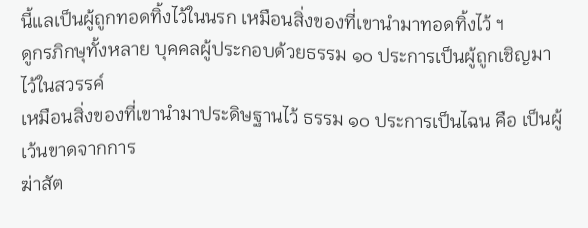นี้แลเป็นผู้ถูกทอดทิ้งไว้ในนรก เหมือนสิ่งของที่เขานำมาทอดทิ้งไว้ ฯ
ดูกรภิกษุทั้งหลาย บุคคลผู้ประกอบด้วยธรรม ๑๐ ประการเป็นผู้ถูกเชิญมาไว้ในสวรรค์
เหมือนสิ่งของที่เขานำมาประดิษฐานไว้ ธรรม ๑๐ ประการเป็นไฉน คือ เป็นผู้เว้นขาดจากการ
ฆ่าสัต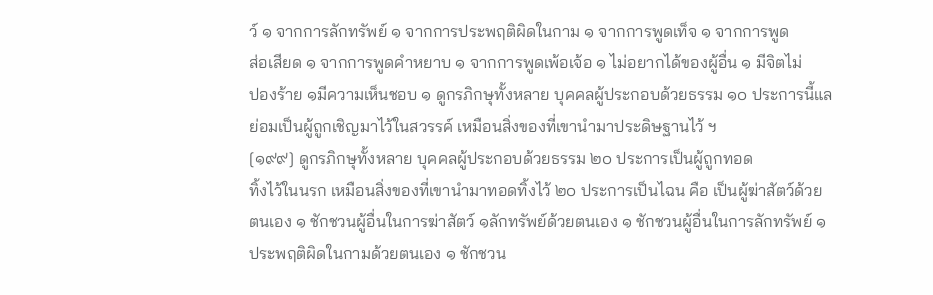ว์ ๑ จากการลักทรัพย์ ๑ จากการประพฤติผิดในกาม ๑ จากการพูดเท็จ ๑ จากการพูด
ส่อเสียด ๑ จากการพูดคำหยาบ ๑ จากการพูดเพ้อเจ้อ ๑ ไม่อยากได้ของผู้อื่น ๑ มีจิตไม่
ปองร้าย ๑มีความเห็นชอบ ๑ ดูกรภิกษุทั้งหลาย บุคคลผู้ประกอบด้วยธรรม ๑๐ ประการนี้แล
ย่อมเป็นผู้ถูกเชิญมาไว้ในสวรรค์ เหมือนสิ่งของที่เขานำมาประดิษฐานไว้ ฯ
[๑๙๙] ดูกรภิกษุทั้งหลาย บุคคลผู้ประกอบด้วยธรรม ๒๐ ประการเป็นผู้ถูกทอด
ทิ้งไว้ในนรก เหมือนสิ่งของที่เขานำมาทอดทิ้งไว้ ๒๐ ประการเป็นไฉน คือ เป็นผู้ฆ่าสัตว์ด้วย
ตนเอง ๑ ชักชวนผู้อื่นในการฆ่าสัตว์ ๑ลักทรัพย์ด้วยตนเอง ๑ ชักชวนผู้อื่นในการลักทรัพย์ ๑
ประพฤติผิดในกามด้วยตนเอง ๑ ชักชวน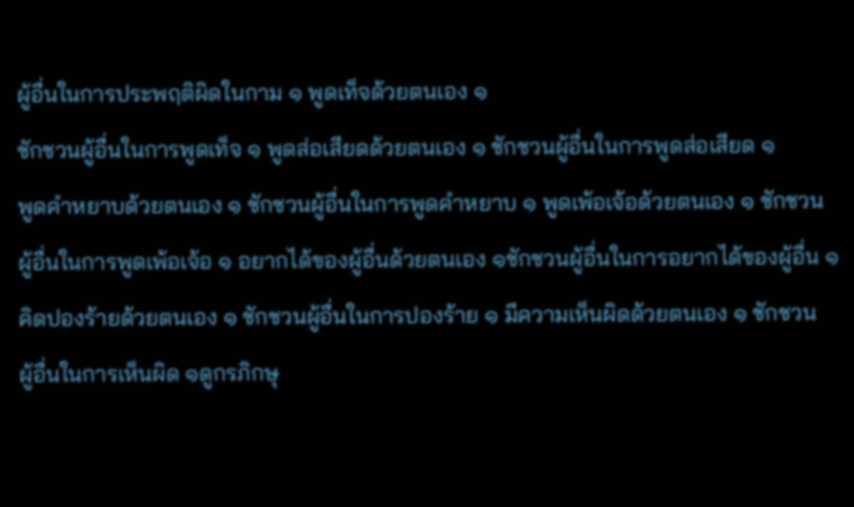ผู้อื่นในการประพฤติผิดในกาม ๑ พูดเท็จด้วยตนเอง ๑
ชักชวนผู้อื่นในการพูดเท็จ ๑ พูดส่อเสียดด้วยตนเอง ๑ ชักชวนผู้อื่นในการพูดส่อเสียด ๑
พูดคำหยาบด้วยตนเอง ๑ ชักชวนผู้อื่นในการพูดคำหยาบ ๑ พูดเพ้อเจ้อด้วยตนเอง ๑ ชักชวน
ผู้อื่นในการพูดเพ้อเจ้อ ๑ อยากได้ของผู้อื่นด้วยตนเอง ๑ชักชวนผู้อื่นในการอยากได้ของผู้อื่น ๑
คิดปองร้ายด้วยตนเอง ๑ ชักชวนผู้อื่นในการปองร้าย ๑ มีความเห็นผิดด้วยตนเอง ๑ ชักชวน
ผู้อื่นในการเห็นผิด ๑ดูกรภิกษุ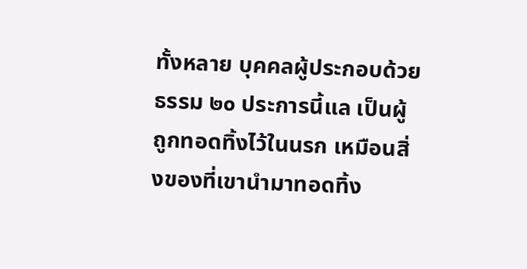ทั้งหลาย บุคคลผู้ประกอบด้วยธรรม ๒๐ ประการนี้แล เป็นผู้
ถูกทอดทิ้งไว้ในนรก เหมือนสิ่งของที่เขานำมาทอดทิ้ง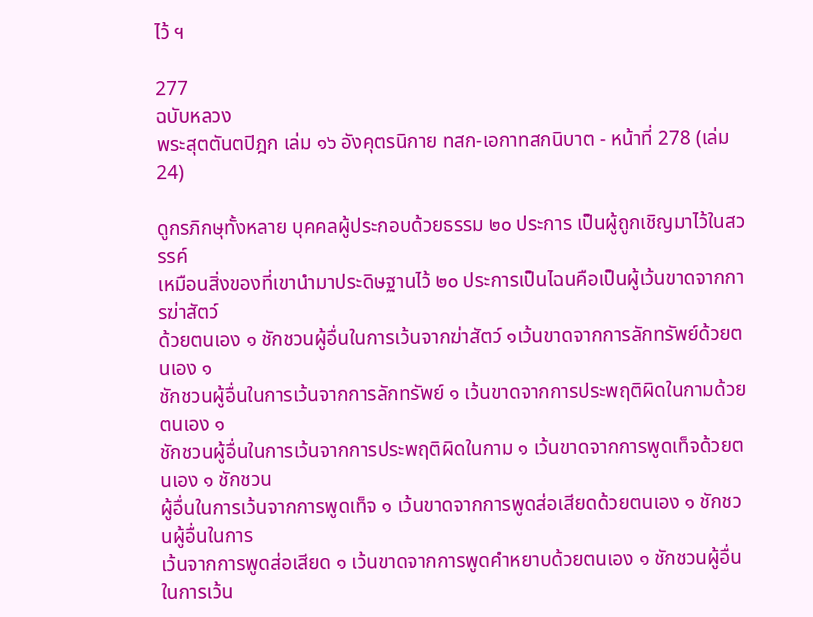ไว้ ฯ

277
ฉบับหลวง
พระสุตตันตปิฎก เล่ม ๑๖ อังคุตรนิกาย ทสก-เอกาทสกนิบาต - หน้าที่ 278 (เล่ม 24)

ดูกรภิกษุทั้งหลาย บุคคลผู้ประกอบด้วยธรรม ๒๐ ประการ เป็นผู้ถูกเชิญมาไว้ในสวรรค์
เหมือนสิ่งของที่เขานำมาประดิษฐานไว้ ๒๐ ประการเป็นไฉนคือเป็นผู้เว้นขาดจากการฆ่าสัตว์
ด้วยตนเอง ๑ ชักชวนผู้อื่นในการเว้นจากฆ่าสัตว์ ๑เว้นขาดจากการลักทรัพย์ด้วยตนเอง ๑
ชักชวนผู้อื่นในการเว้นจากการลักทรัพย์ ๑ เว้นขาดจากการประพฤติผิดในกามด้วยตนเอง ๑
ชักชวนผู้อื่นในการเว้นจากการประพฤติผิดในกาม ๑ เว้นขาดจากการพูดเท็จด้วยตนเอง ๑ ชักชวน
ผู้อื่นในการเว้นจากการพูดเท็จ ๑ เว้นขาดจากการพูดส่อเสียดด้วยตนเอง ๑ ชักชวนผู้อื่นในการ
เว้นจากการพูดส่อเสียด ๑ เว้นขาดจากการพูดคำหยาบด้วยตนเอง ๑ ชักชวนผู้อื่นในการเว้น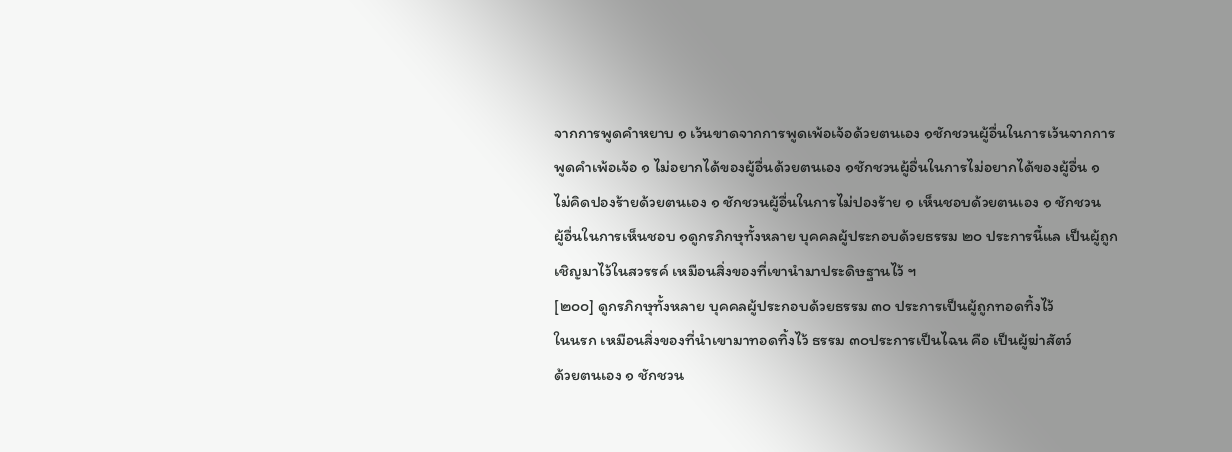จากการพูดคำหยาบ ๑ เว้นขาดจากการพูดเพ้อเจ้อด้วยตนเอง ๑ชักชวนผู้อื่นในการเว้นจากการ
พูดคำเพ้อเจ้อ ๑ ไม่อยากได้ของผู้อื่นด้วยตนเอง ๑ชักชวนผู้อื่นในการไม่อยากได้ของผู้อื่น ๑
ไม่คิดปองร้ายด้วยตนเอง ๑ ชักชวนผู้อื่นในการไม่ปองร้าย ๑ เห็นชอบด้วยตนเอง ๑ ชักชวน
ผู้อื่นในการเห็นชอบ ๑ดูกรภิกษุทั้งหลาย บุคคลผู้ประกอบด้วยธรรม ๒๐ ประการนี้แล เป็นผู้ถูก
เชิญมาไว้ในสวรรค์ เหมือนสิ่งของที่เขานำมาประดิษฐานไว้ ฯ
[๒๐๐] ดูกรภิกษุทั้งหลาย บุคคลผู้ประกอบด้วยธรรม ๓๐ ประการเป็นผู้ถูกทอดทิ้งไว้
ในนรก เหมือนสิ่งของที่นำเขามาทอดทิ้งไว้ ธรรม ๓๐ประการเป็นไฉน คือ เป็นผู้ฆ่าสัตว์
ด้วยตนเอง ๑ ชักชวน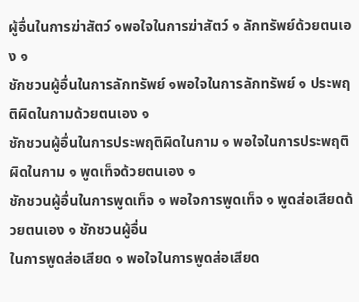ผู้อื่นในการฆ่าสัตว์ ๑พอใจในการฆ่าสัตว์ ๑ ลักทรัพย์ด้วยตนเอง ๑
ชักชวนผู้อื่นในการลักทรัพย์ ๑พอใจในการลักทรัพย์ ๑ ประพฤติผิดในกามด้วยตนเอง ๑
ชักชวนผู้อื่นในการประพฤติผิดในกาม ๑ พอใจในการประพฤติผิดในกาม ๑ พูดเท็จด้วยตนเอง ๑
ชักชวนผู้อื่นในการพูดเท็จ ๑ พอใจการพูดเท็จ ๑ พูดส่อเสียดด้วยตนเอง ๑ ชักชวนผู้อื่น
ในการพูดส่อเสียด ๑ พอใจในการพูดส่อเสียด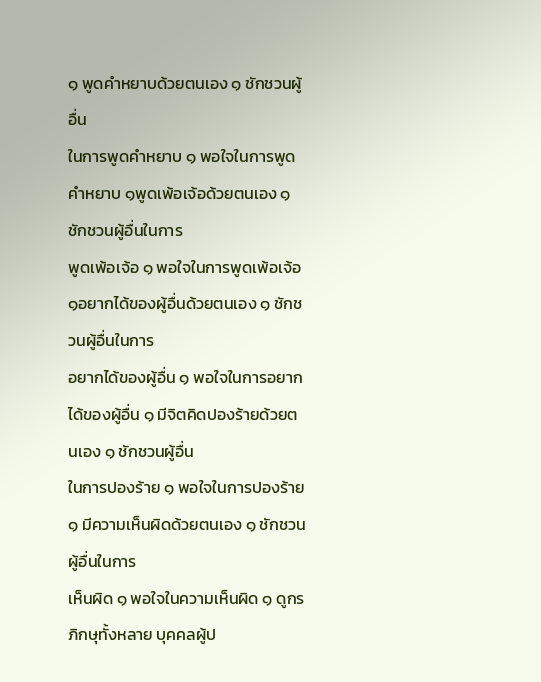๑ พูดคำหยาบด้วยตนเอง ๑ ชักชวนผู้อื่น
ในการพูดคำหยาบ ๑ พอใจในการพูดคำหยาบ ๑พูดเพ้อเจ้อด้วยตนเอง ๑ ชักชวนผู้อื่นในการ
พูดเพ้อเจ้อ ๑ พอใจในการพูดเพ้อเจ้อ ๑อยากได้ของผู้อื่นด้วยตนเอง ๑ ชักชวนผู้อื่นในการ
อยากได้ของผู้อื่น ๑ พอใจในการอยากได้ของผู้อื่น ๑ มีจิตคิดปองร้ายด้วยตนเอง ๑ ชักชวนผู้อื่น
ในการปองร้าย ๑ พอใจในการปองร้าย ๑ มีความเห็นผิดด้วยตนเอง ๑ ชักชวนผู้อื่นในการ
เห็นผิด ๑ พอใจในความเห็นผิด ๑ ดูกรภิกษุทั้งหลาย บุคคลผู้ป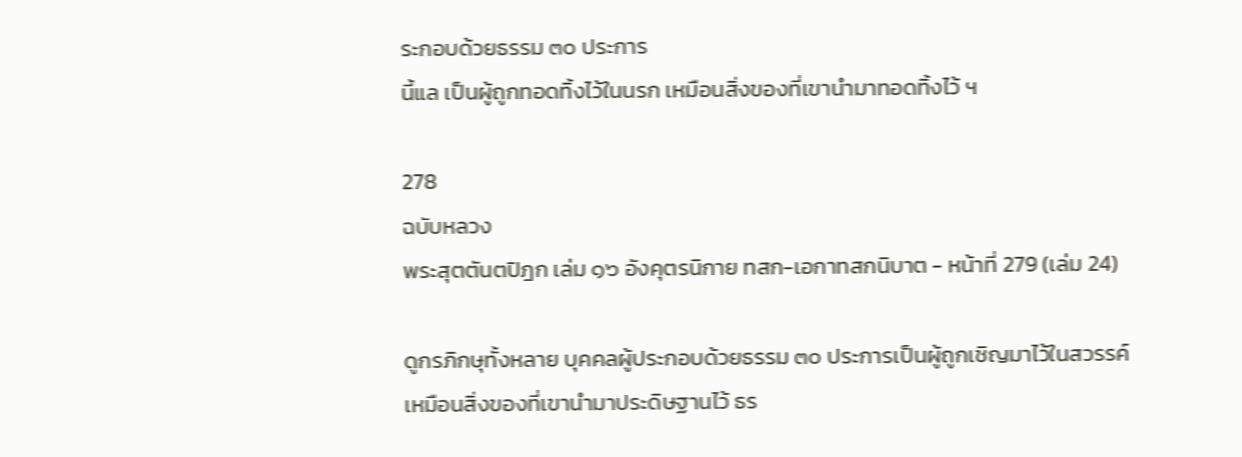ระกอบด้วยธรรม ๓๐ ประการ
นี้แล เป็นผู้ถูกทอดทิ้งไว้ในนรก เหมือนสิ่งของที่เขานำมาทอดทิ้งไว้ ฯ

278
ฉบับหลวง
พระสุตตันตปิฎก เล่ม ๑๖ อังคุตรนิกาย ทสก-เอกาทสกนิบาต - หน้าที่ 279 (เล่ม 24)

ดูกรภิกษุทั้งหลาย บุคคลผู้ประกอบด้วยธรรม ๓๐ ประการเป็นผู้ถูกเชิญมาไว้ในสวรรค์
เหมือนสิ่งของที่เขานำมาประดิษฐานไว้ ธร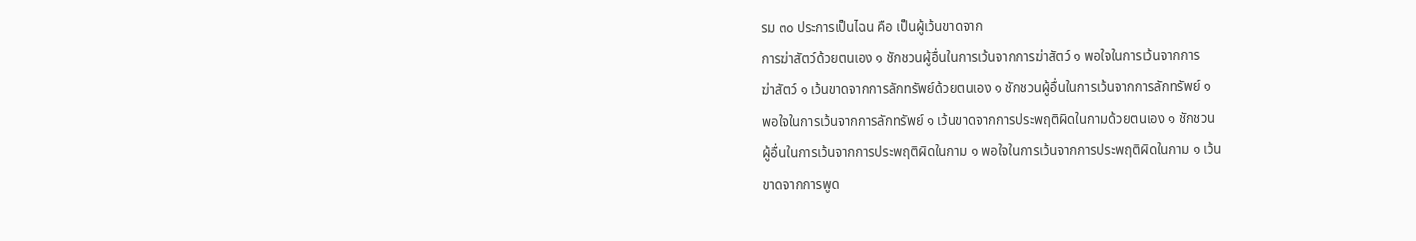รม ๓๐ ประการเป็นไฉน คือ เป็นผู้เว้นขาดจาก
การฆ่าสัตว์ด้วยตนเอง ๑ ชักชวนผู้อื่นในการเว้นจากการฆ่าสัตว์ ๑ พอใจในการเว้นจากการ
ฆ่าสัตว์ ๑ เว้นขาดจากการลักทรัพย์ด้วยตนเอง ๑ ชักชวนผู้อื่นในการเว้นจากการลักทรัพย์ ๑
พอใจในการเว้นจากการลักทรัพย์ ๑ เว้นขาดจากการประพฤติผิดในกามด้วยตนเอง ๑ ชักชวน
ผู้อื่นในการเว้นจากการประพฤติผิดในกาม ๑ พอใจในการเว้นจากการประพฤติผิดในกาม ๑ เว้น
ขาดจากการพูด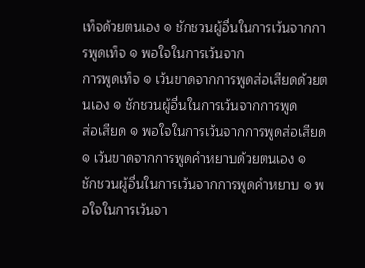เท็จด้วยตนเอง ๑ ชักชวนผู้อื่นในการเว้นจากการพูดเท็จ ๑ พอใจในการเว้นจาก
การพูดเท็จ ๑ เว้นขาดจากการพูดส่อเสียดด้วยตนเอง ๑ ชักชวนผู้อื่นในการเว้นจากการพูด
ส่อเสียด ๑ พอใจในการเว้นจากการพูดส่อเสียด ๑ เว้นขาดจากการพูดคำหยาบด้วยตนเอง ๑
ชักชวนผู้อื่นในการเว้นจากการพูดคำหยาบ ๑ พอใจในการเว้นจา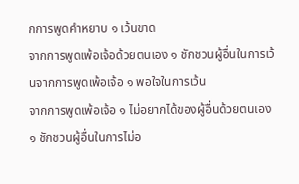กการพูดคำหยาบ ๑ เว้นขาด
จากการพูดเพ้อเจ้อด้วยตนเอง ๑ ชักชวนผู้อื่นในการเว้นจากการพูดเพ้อเจ้อ ๑ พอใจในการเว้น
จากการพูดเพ้อเจ้อ ๑ ไม่อยากได้ของผู้อื่นด้วยตนเอง ๑ ชักชวนผู้อื่นในการไม่อ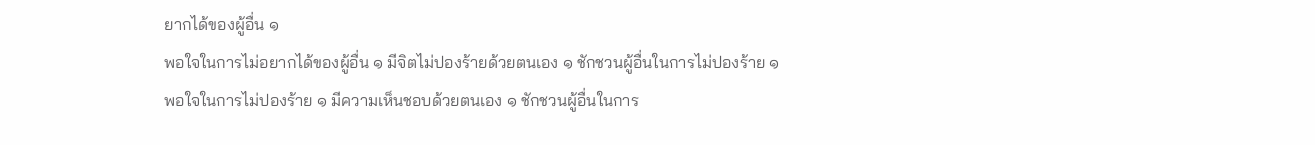ยากได้ของผู้อื่น ๑
พอใจในการไม่อยากได้ของผู้อื่น ๑ มีจิตไม่ปองร้ายด้วยตนเอง ๑ ชักชวนผู้อื่นในการไม่ปองร้าย ๑
พอใจในการไม่ปองร้าย ๑ มีความเห็นชอบด้วยตนเอง ๑ ชักชวนผู้อื่นในการ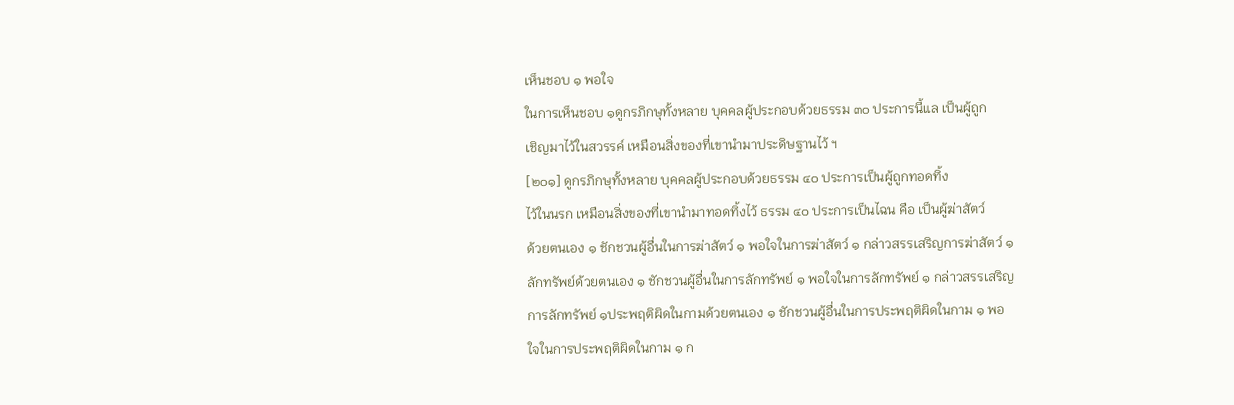เห็นชอบ ๑ พอใจ
ในการเห็นชอบ ๑ดูกรภิกษุทั้งหลาย บุคคลผู้ประกอบด้วยธรรม ๓๐ ประการนี้แล เป็นผู้ถูก
เชิญมาไว้ในสวรรค์ เหมือนสิ่งของที่เขานำมาประดิษฐานไว้ ฯ
[๒๐๑] ดูกรภิกษุทั้งหลาย บุคคลผู้ประกอบด้วยธรรม ๔๐ ประการเป็นผู้ถูกทอดทิ้ง
ไว้ในนรก เหมือนสิ่งของที่เขานำมาทอดทิ้งไว้ ธรรม ๔๐ ประการเป็นไฉน คือ เป็นผู้ฆ่าสัตว์
ด้วยตนเอง ๑ ชักชวนผู้อื่นในการฆ่าสัตว์ ๑ พอใจในการฆ่าสัตว์ ๑ กล่าวสรรเสริญการฆ่าสัตว์ ๑
ลักทรัพย์ด้วยตนเอง ๑ ชักชวนผู้อื่นในการลักทรัพย์ ๑ พอใจในการลักทรัพย์ ๑ กล่าวสรรเสริญ
การลักทรัพย์ ๑ประพฤติผิดในกามด้วยตนเอง ๑ ชักชวนผู้อื่นในการประพฤติผิดในกาม ๑ พอ
ใจในการประพฤติผิดในกาม ๑ ก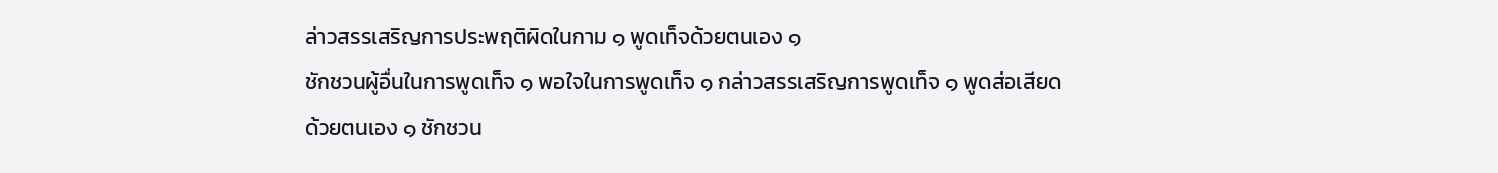ล่าวสรรเสริญการประพฤติผิดในกาม ๑ พูดเท็จด้วยตนเอง ๑
ชักชวนผู้อื่นในการพูดเท็จ ๑ พอใจในการพูดเท็จ ๑ กล่าวสรรเสริญการพูดเท็จ ๑ พูดส่อเสียด
ด้วยตนเอง ๑ ชักชวน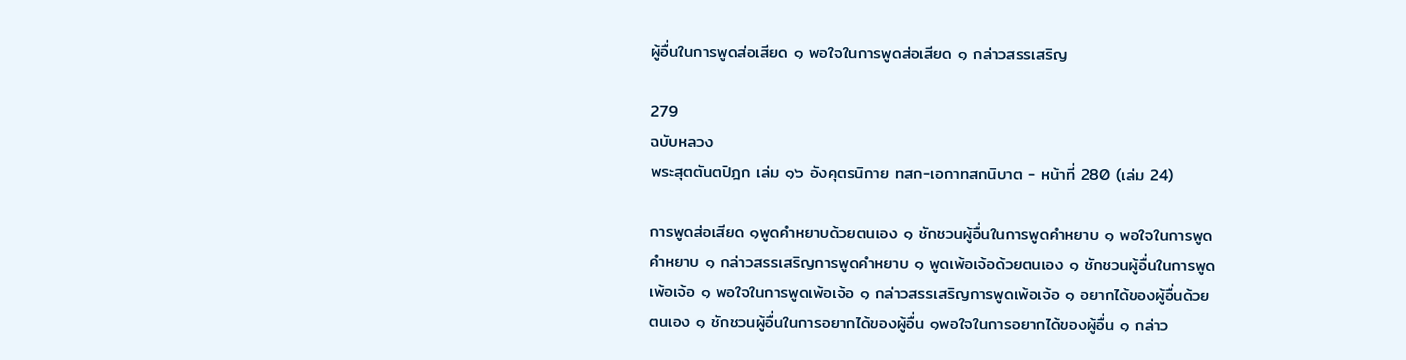ผู้อื่นในการพูดส่อเสียด ๑ พอใจในการพูดส่อเสียด ๑ กล่าวสรรเสริญ

279
ฉบับหลวง
พระสุตตันตปิฎก เล่ม ๑๖ อังคุตรนิกาย ทสก-เอกาทสกนิบาต - หน้าที่ 280 (เล่ม 24)

การพูดส่อเสียด ๑พูดคำหยาบด้วยตนเอง ๑ ชักชวนผู้อื่นในการพูดคำหยาบ ๑ พอใจในการพูด
คำหยาบ ๑ กล่าวสรรเสริญการพูดคำหยาบ ๑ พูดเพ้อเจ้อด้วยตนเอง ๑ ชักชวนผู้อื่นในการพูด
เพ้อเจ้อ ๑ พอใจในการพูดเพ้อเจ้อ ๑ กล่าวสรรเสริญการพูดเพ้อเจ้อ ๑ อยากได้ของผู้อื่นด้วย
ตนเอง ๑ ชักชวนผู้อื่นในการอยากได้ของผู้อื่น ๑พอใจในการอยากได้ของผู้อื่น ๑ กล่าว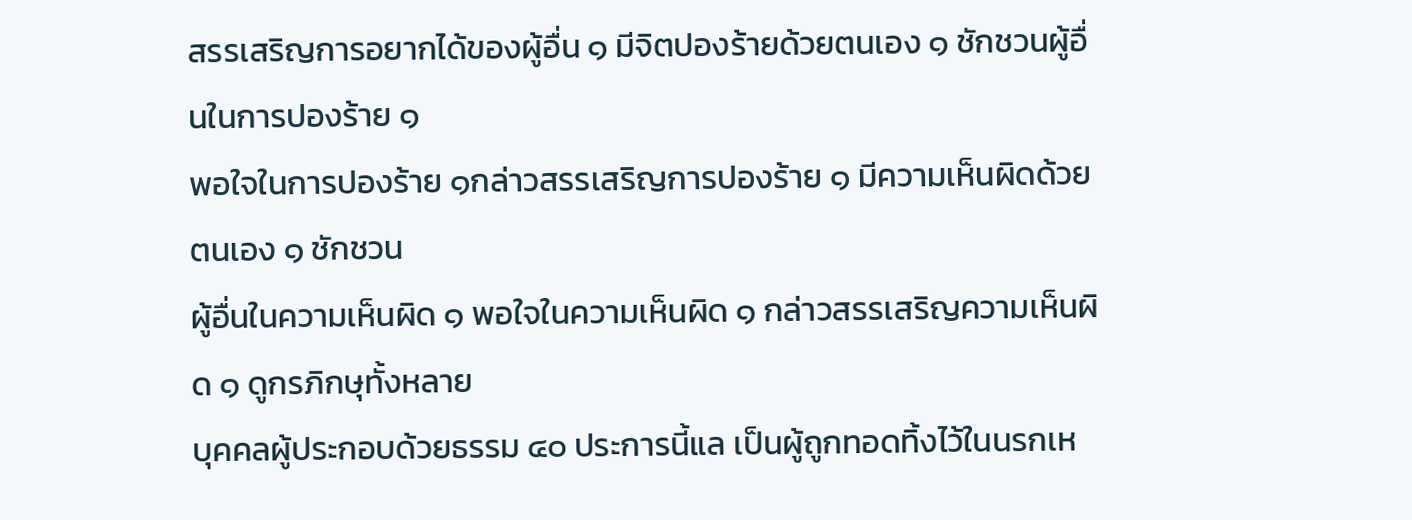สรรเสริญการอยากได้ของผู้อื่น ๑ มีจิตปองร้ายด้วยตนเอง ๑ ชักชวนผู้อื่นในการปองร้าย ๑
พอใจในการปองร้าย ๑กล่าวสรรเสริญการปองร้าย ๑ มีความเห็นผิดด้วยตนเอง ๑ ชักชวน
ผู้อื่นในความเห็นผิด ๑ พอใจในความเห็นผิด ๑ กล่าวสรรเสริญความเห็นผิด ๑ ดูกรภิกษุทั้งหลาย
บุคคลผู้ประกอบด้วยธรรม ๔๐ ประการนี้แล เป็นผู้ถูกทอดทิ้งไว้ในนรกเห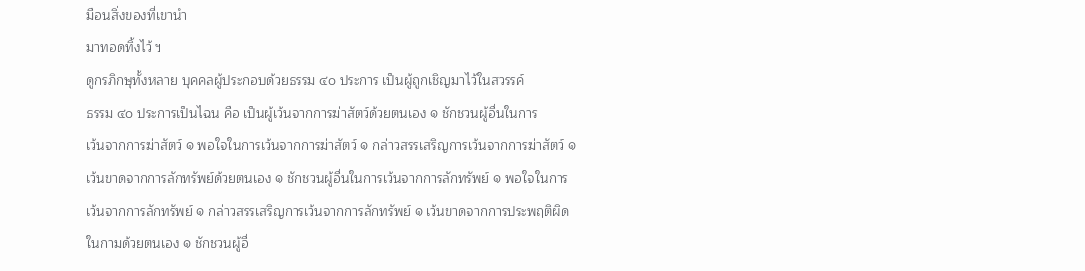มือนสิ่งของที่เขานำ
มาทอดทิ้งไว้ ฯ
ดูกรภิกษุทั้งหลาย บุคคลผู้ประกอบด้วยธรรม ๔๐ ประการ เป็นผู้ถูกเชิญมาไว้ในสวรรค์
ธรรม ๔๐ ประการเป็นไฉน คือ เป็นผู้เว้นจากการฆ่าสัตว์ด้วยตนเอง ๑ ชักชวนผู้อื่นในการ
เว้นจากการฆ่าสัตว์ ๑ พอใจในการเว้นจากการฆ่าสัตว์ ๑ กล่าวสรรเสริญการเว้นจากการฆ่าสัตว์ ๑
เว้นขาดจากการลักทรัพย์ด้วยตนเอง ๑ ชักชวนผู้อื่นในการเว้นจากการลักทรัพย์ ๑ พอใจในการ
เว้นจากการลักทรัพย์ ๑ กล่าวสรรเสริญการเว้นจากการลักทรัพย์ ๑ เว้นขาดจากการประพฤติผิด
ในกามด้วยตนเอง ๑ ชักชวนผู้อื่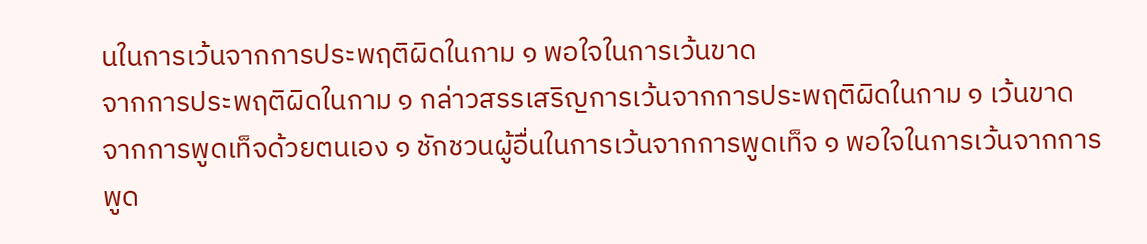นในการเว้นจากการประพฤติผิดในกาม ๑ พอใจในการเว้นขาด
จากการประพฤติผิดในกาม ๑ กล่าวสรรเสริญการเว้นจากการประพฤติผิดในกาม ๑ เว้นขาด
จากการพูดเท็จด้วยตนเอง ๑ ชักชวนผู้อื่นในการเว้นจากการพูดเท็จ ๑ พอใจในการเว้นจากการ
พูด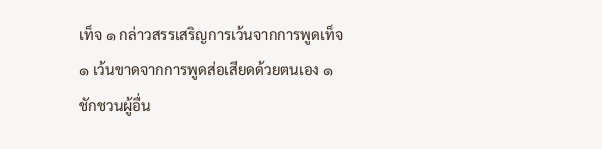เท็จ ๑ กล่าวสรรเสริญการเว้นจากการพูดเท็จ ๑ เว้นขาดจากการพูดส่อเสียดด้วยตนเอง ๑
ชักชวนผู้อื่น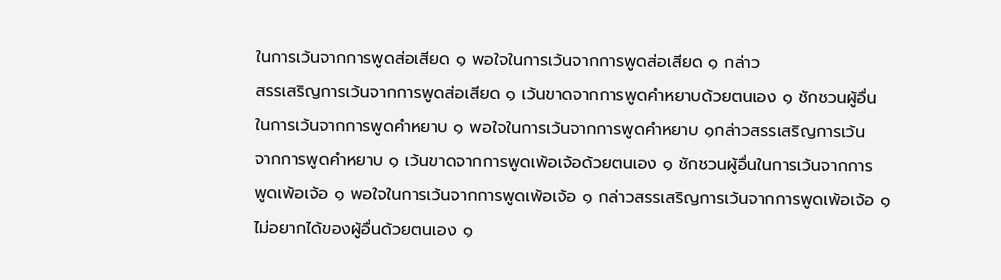ในการเว้นจากการพูดส่อเสียด ๑ พอใจในการเว้นจากการพูดส่อเสียด ๑ กล่าว
สรรเสริญการเว้นจากการพูดส่อเสียด ๑ เว้นขาดจากการพูดคำหยาบด้วยตนเอง ๑ ชักชวนผู้อื่น
ในการเว้นจากการพูดคำหยาบ ๑ พอใจในการเว้นจากการพูดคำหยาบ ๑กล่าวสรรเสริญการเว้น
จากการพูดคำหยาบ ๑ เว้นขาดจากการพูดเพ้อเจ้อด้วยตนเอง ๑ ชักชวนผู้อื่นในการเว้นจากการ
พูดเพ้อเจ้อ ๑ พอใจในการเว้นจากการพูดเพ้อเจ้อ ๑ กล่าวสรรเสริญการเว้นจากการพูดเพ้อเจ้อ ๑
ไม่อยากได้ของผู้อื่นด้วยตนเอง ๑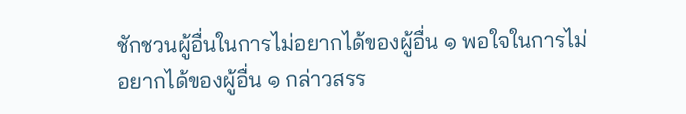ชักชวนผู้อื่นในการไม่อยากได้ของผู้อื่น ๑ พอใจในการไม่
อยากได้ของผู้อื่น ๑ กล่าวสรร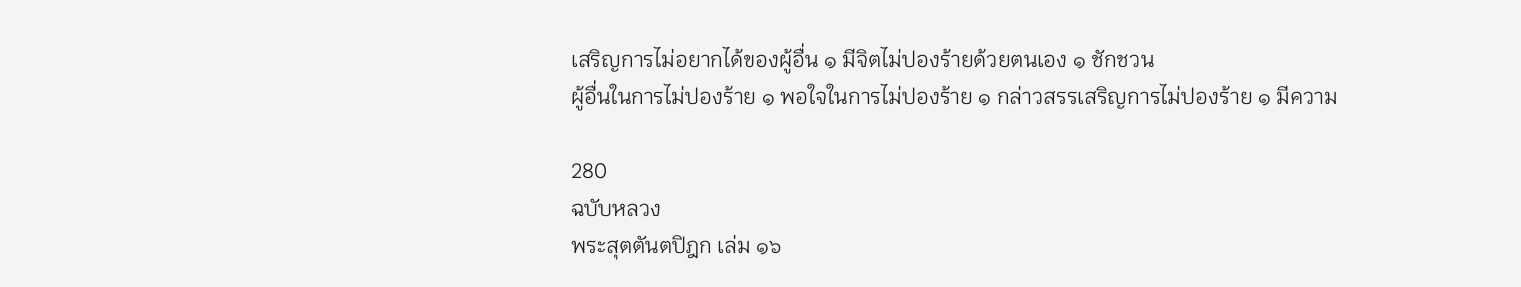เสริญการไม่อยากได้ของผู้อื่น ๑ มีจิตไม่ปองร้ายด้วยตนเอง ๑ ชักชวน
ผู้อื่นในการไม่ปองร้าย ๑ พอใจในการไม่ปองร้าย ๑ กล่าวสรรเสริญการไม่ปองร้าย ๑ มีความ

280
ฉบับหลวง
พระสุตตันตปิฎก เล่ม ๑๖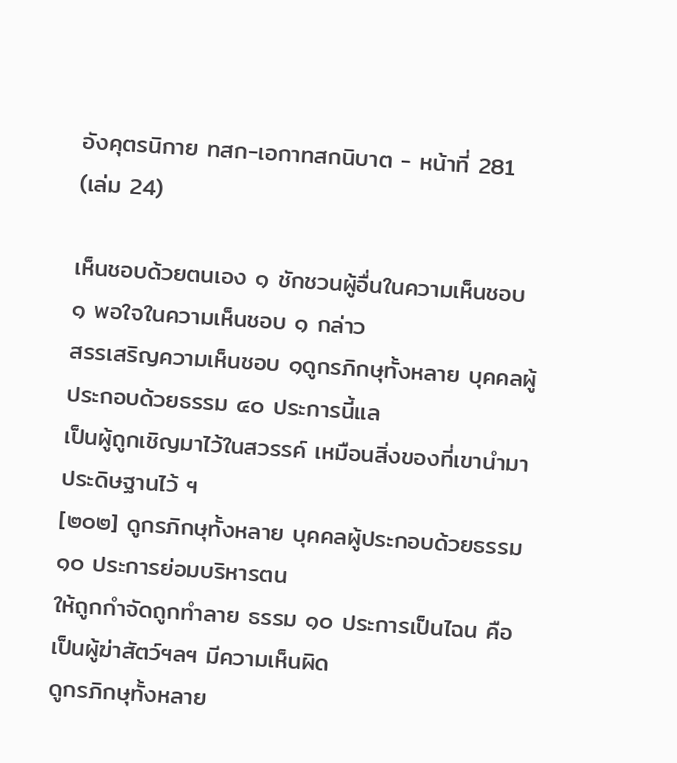อังคุตรนิกาย ทสก-เอกาทสกนิบาต - หน้าที่ 281 (เล่ม 24)

เห็นชอบด้วยตนเอง ๑ ชักชวนผู้อื่นในความเห็นชอบ ๑ พอใจในความเห็นชอบ ๑ กล่าว
สรรเสริญความเห็นชอบ ๑ดูกรภิกษุทั้งหลาย บุคคลผู้ประกอบด้วยธรรม ๔๐ ประการนี้แล
เป็นผู้ถูกเชิญมาไว้ในสวรรค์ เหมือนสิ่งของที่เขานำมาประดิษฐานไว้ ฯ
[๒๐๒] ดูกรภิกษุทั้งหลาย บุคคลผู้ประกอบด้วยธรรม ๑๐ ประการย่อมบริหารตน
ให้ถูกกำจัดถูกทำลาย ธรรม ๑๐ ประการเป็นไฉน คือเป็นผู้ฆ่าสัตว์ฯลฯ มีความเห็นผิด
ดูกรภิกษุทั้งหลาย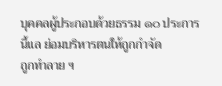บุคคลผู้ประกอบด้วยธรรม ๑๐ ประการนี้แล ย่อมบริหารตนให้ถูกกำจัด
ถูกทำลาย ฯ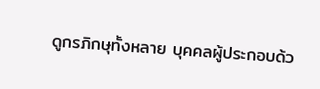ดูกรภิกษุทั้งหลาย บุคคลผู้ประกอบด้ว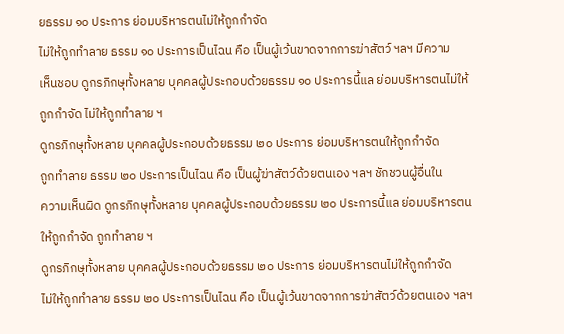ยธรรม ๑๐ ประการ ย่อมบริหารตนไม่ให้ถูกกำจัด
ไม่ให้ถูกทำลาย ธรรม ๑๐ ประการเป็นไฉน คือ เป็นผู้เว้นขาดจากการฆ่าสัตว์ ฯลฯ มีความ
เห็นชอบ ดูกรภิกษุทั้งหลาย บุคคลผู้ประกอบด้วยธรรม ๑๐ ประการนี้แล ย่อมบริหารตนไม่ให้
ถูกกำจัด ไม่ให้ถูกทำลาย ฯ
ดูกรภิกษุทั้งหลาย บุคคลผู้ประกอบด้วยธรรม ๒๐ ประการ ย่อมบริหารตนให้ถูกกำจัด
ถูกทำลาย ธรรม ๒๐ ประการเป็นไฉน คือ เป็นผู้ฆ่าสัตว์ด้วยตนเอง ฯลฯ ชักชวนผู้อื่นใน
ความเห็นผิด ดูกรภิกษุทั้งหลาย บุคคลผู้ประกอบด้วยธรรม ๒๐ ประการนี้แล ย่อมบริหารตน
ให้ถูกกำจัด ถูกทำลาย ฯ
ดูกรภิกษุทั้งหลาย บุคคลผู้ประกอบด้วยธรรม ๒๐ ประการ ย่อมบริหารตนไม่ให้ถูกกำจัด
ไม่ให้ถูกทำลาย ธรรม ๒๐ ประการเป็นไฉน คือ เป็นผู้เว้นขาดจากการฆ่าสัตว์ด้วยตนเอง ฯลฯ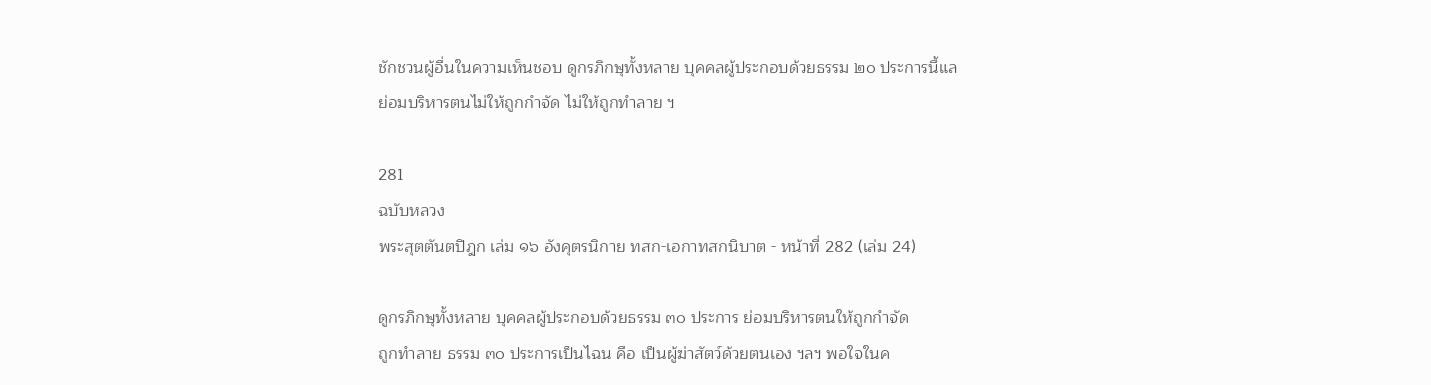ชักชวนผู้อื่นในความเห็นชอบ ดูกรภิกษุทั้งหลาย บุคคลผู้ประกอบด้วยธรรม ๒๐ ประการนี้แล
ย่อมบริหารตนไม่ให้ถูกกำจัด ไม่ให้ถูกทำลาย ฯ

281
ฉบับหลวง
พระสุตตันตปิฎก เล่ม ๑๖ อังคุตรนิกาย ทสก-เอกาทสกนิบาต - หน้าที่ 282 (เล่ม 24)

ดูกรภิกษุทั้งหลาย บุคคลผู้ประกอบด้วยธรรม ๓๐ ประการ ย่อมบริหารตนให้ถูกกำจัด
ถูกทำลาย ธรรม ๓๐ ประการเป็นไฉน คือ เป็นผู้ฆ่าสัตว์ด้วยตนเอง ฯลฯ พอใจในค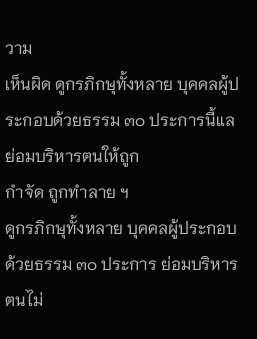วาม
เห็นผิด ดูกรภิกษุทั้งหลาย บุคคลผู้ประกอบด้วยธรรม ๓๐ ประการนี้แล ย่อมบริหารตนให้ถูก
กำจัด ถูกทำลาย ฯ
ดูกรภิกษุทั้งหลาย บุคคลผู้ประกอบด้วยธรรม ๓๐ ประการ ย่อมบริหารตนไม่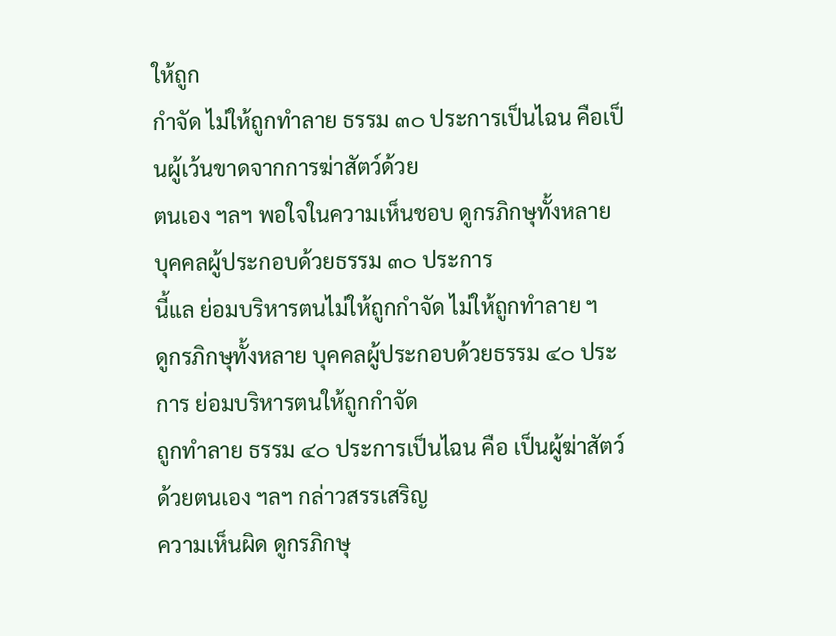ให้ถูก
กำจัด ไม่ให้ถูกทำลาย ธรรม ๓๐ ประการเป็นไฉน คือเป็นผู้เว้นขาดจากการฆ่าสัตว์ด้วย
ตนเอง ฯลฯ พอใจในความเห็นชอบ ดูกรภิกษุทั้งหลาย บุคคลผู้ประกอบด้วยธรรม ๓๐ ประการ
นี้แล ย่อมบริหารตนไม่ให้ถูกกำจัด ไม่ให้ถูกทำลาย ฯ
ดูกรภิกษุทั้งหลาย บุคคลผู้ประกอบด้วยธรรม ๔๐ ประการ ย่อมบริหารตนให้ถูกกำจัด
ถูกทำลาย ธรรม ๔๐ ประการเป็นไฉน คือ เป็นผู้ฆ่าสัตว์ด้วยตนเอง ฯลฯ กล่าวสรรเสริญ
ความเห็นผิด ดูกรภิกษุ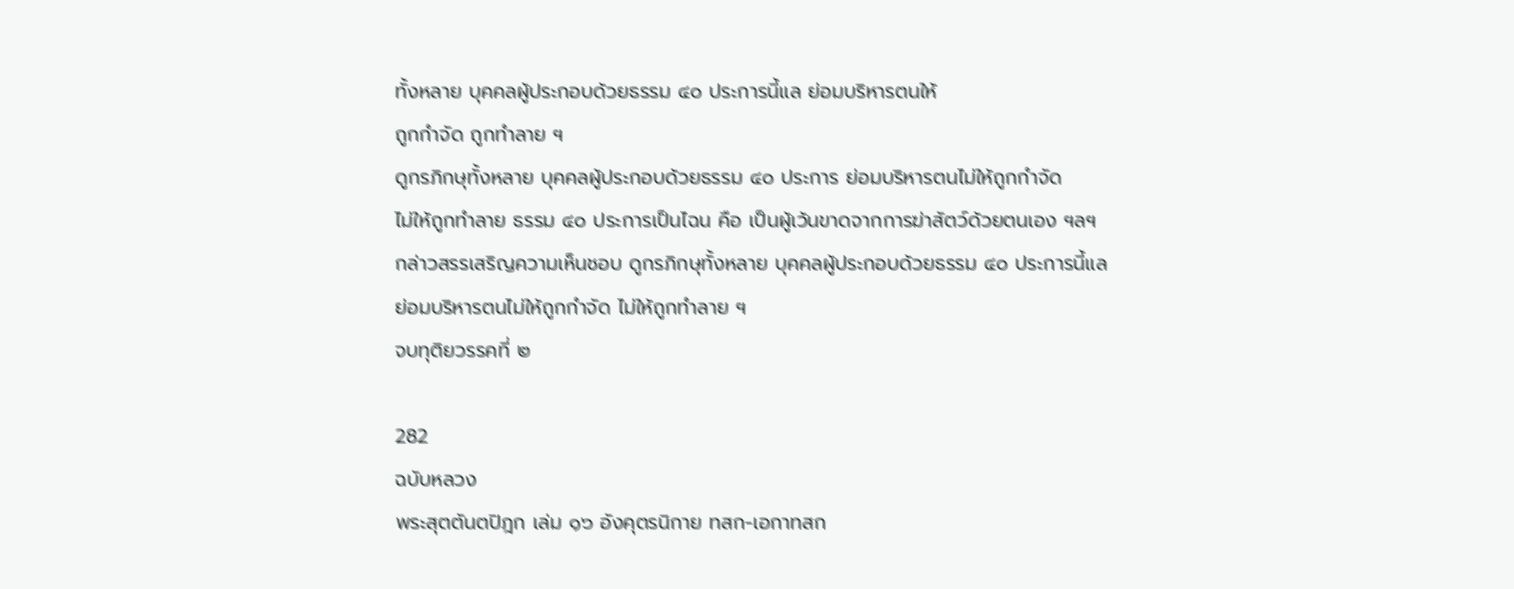ทั้งหลาย บุคคลผู้ประกอบด้วยธรรม ๔๐ ประการนี้แล ย่อมบริหารตนให้
ถูกกำจัด ถูกทำลาย ฯ
ดูกรภิกษุทั้งหลาย บุคคลผู้ประกอบด้วยธรรม ๔๐ ประการ ย่อมบริหารตนไม่ให้ถูกกำจัด
ไม่ให้ถูกทำลาย ธรรม ๔๐ ประการเป็นไฉน คือ เป็นผู้เว้นขาดจากการฆ่าสัตว์ด้วยตนเอง ฯลฯ
กล่าวสรรเสริญความเห็นชอบ ดูกรภิกษุทั้งหลาย บุคคลผู้ประกอบด้วยธรรม ๔๐ ประการนี้แล
ย่อมบริหารตนไม่ให้ถูกกำจัด ไม่ให้ถูกทำลาย ฯ
จบทุติยวรรคที่ ๒

282
ฉบับหลวง
พระสุตตันตปิฎก เล่ม ๑๖ อังคุตรนิกาย ทสก-เอกาทสก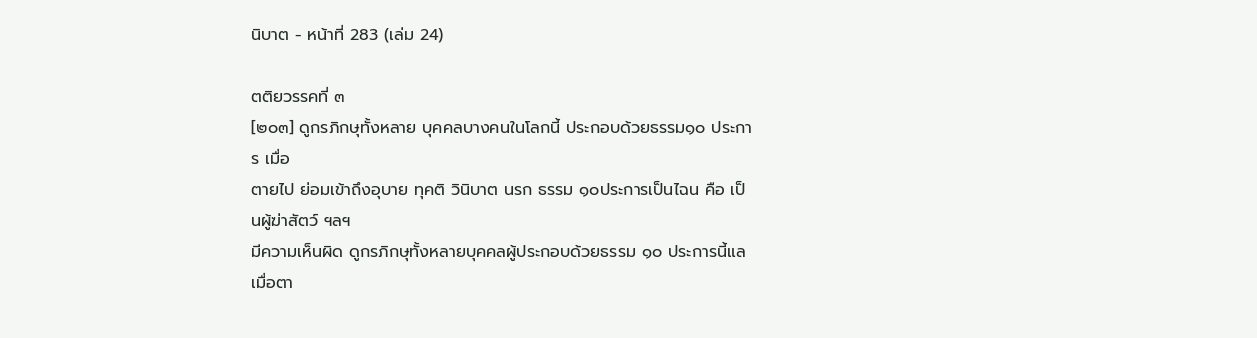นิบาต - หน้าที่ 283 (เล่ม 24)

ตติยวรรคที่ ๓
[๒๐๓] ดูกรภิกษุทั้งหลาย บุคคลบางคนในโลกนี้ ประกอบด้วยธรรม๑๐ ประการ เมื่อ
ตายไป ย่อมเข้าถึงอุบาย ทุคติ วินิบาต นรก ธรรม ๑๐ประการเป็นไฉน คือ เป็นผู้ฆ่าสัตว์ ฯลฯ
มีความเห็นผิด ดูกรภิกษุทั้งหลายบุคคลผู้ประกอบด้วยธรรม ๑๐ ประการนี้แล เมื่อตา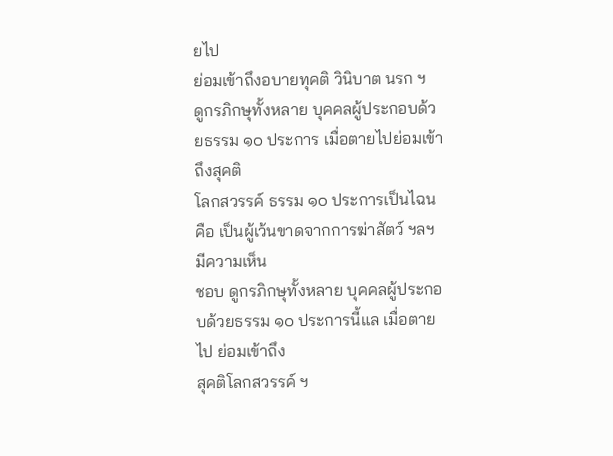ยไป
ย่อมเข้าถึงอบายทุคติ วินิบาต นรก ฯ
ดูกรภิกษุทั้งหลาย บุคคลผู้ประกอบด้วยธรรม ๑๐ ประการ เมื่อตายไปย่อมเข้าถึงสุคติ
โลกสวรรค์ ธรรม ๑๐ ประการเป็นไฉน คือ เป็นผู้เว้นขาดจากการฆ่าสัตว์ ฯลฯ มีความเห็น
ชอบ ดูกรภิกษุทั้งหลาย บุคคลผู้ประกอบด้วยธรรม ๑๐ ประการนี้แล เมื่อตายไป ย่อมเข้าถึง
สุคติโลกสวรรค์ ฯ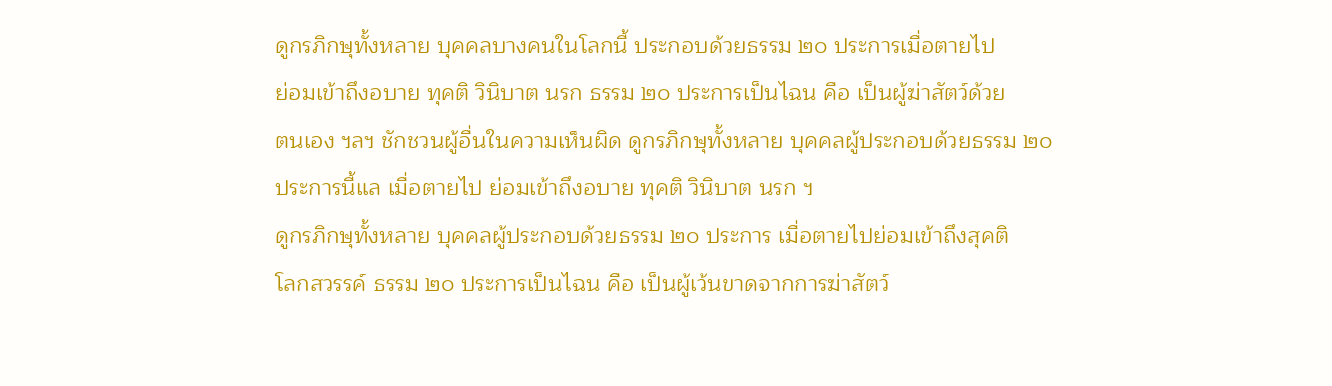ดูกรภิกษุทั้งหลาย บุคคลบางคนในโลกนี้ ประกอบด้วยธรรม ๒๐ ประการเมื่อตายไป
ย่อมเข้าถึงอบาย ทุคติ วินิบาต นรก ธรรม ๒๐ ประการเป็นไฉน คือ เป็นผู้ฆ่าสัตว์ด้วย
ตนเอง ฯลฯ ชักชวนผู้อื่นในความเห็นผิด ดูกรภิกษุทั้งหลาย บุคคลผู้ประกอบด้วยธรรม ๒๐
ประการนี้แล เมื่อตายไป ย่อมเข้าถึงอบาย ทุคติ วินิบาต นรก ฯ
ดูกรภิกษุทั้งหลาย บุคคลผู้ประกอบด้วยธรรม ๒๐ ประการ เมื่อตายไปย่อมเข้าถึงสุคติ
โลกสวรรค์ ธรรม ๒๐ ประการเป็นไฉน คือ เป็นผู้เว้นขาดจากการฆ่าสัตว์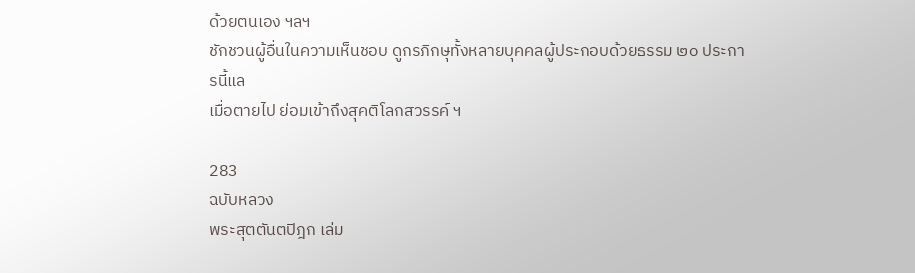ด้วยตนเอง ฯลฯ
ชักชวนผู้อื่นในความเห็นชอบ ดูกรภิกษุทั้งหลายบุคคลผู้ประกอบด้วยธรรม ๒๐ ประการนี้แล
เมื่อตายไป ย่อมเข้าถึงสุคติโลกสวรรค์ ฯ

283
ฉบับหลวง
พระสุตตันตปิฎก เล่ม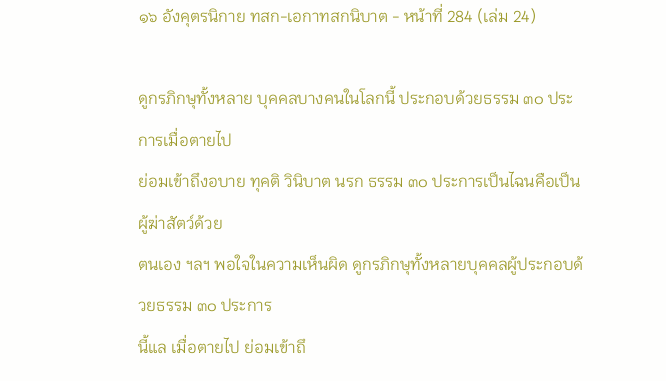๑๖ อังคุตรนิกาย ทสก-เอกาทสกนิบาต - หน้าที่ 284 (เล่ม 24)

ดูกรภิกษุทั้งหลาย บุคคลบางคนในโลกนี้ ประกอบด้วยธรรม ๓๐ ประการเมื่อตายไป
ย่อมเข้าถึงอบาย ทุคติ วินิบาต นรก ธรรม ๓๐ ประการเป็นไฉนคือเป็นผู้ฆ่าสัตว์ด้วย
ตนเอง ฯลฯ พอใจในความเห็นผิด ดูกรภิกษุทั้งหลายบุคคลผู้ประกอบด้วยธรรม ๓๐ ประการ
นี้แล เมื่อตายไป ย่อมเข้าถึ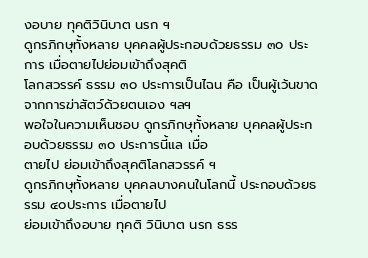งอบาย ทุคติวินิบาต นรก ฯ
ดูกรภิกษุทั้งหลาย บุคคลผู้ประกอบด้วยธรรม ๓๐ ประการ เมื่อตายไปย่อมเข้าถึงสุคติ
โลกสวรรค์ ธรรม ๓๐ ประการเป็นไฉน คือ เป็นผู้เว้นขาดจากการฆ่าสัตว์ด้วยตนเอง ฯลฯ
พอใจในความเห็นชอบ ดูกรภิกษุทั้งหลาย บุคคลผู้ประกอบด้วยธรรม ๓๐ ประการนี้แล เมื่อ
ตายไป ย่อมเข้าถึงสุคติโลกสวรรค์ ฯ
ดูกรภิกษุทั้งหลาย บุคคลบางคนในโลกนี้ ประกอบด้วยธรรม ๔๐ประการ เมื่อตายไป
ย่อมเข้าถึงอบาย ทุคติ วินิบาต นรก ธรร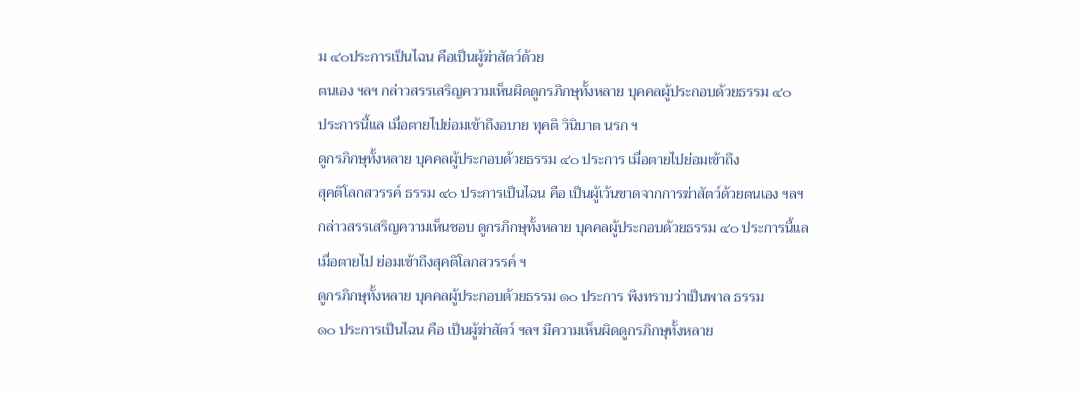ม ๔๐ประการเป็นไฉน คือเป็นผู้ฆ่าสัตว์ด้วย
ตนเอง ฯลฯ กล่าวสรรเสริญความเห็นผิดดูกรภิกษุทั้งหลาย บุคคลผู้ประกอบด้วยธรรม ๔๐
ประการนี้แล เมื่อตายไปย่อมเข้าถึงอบาย ทุคติ วินิบาต นรก ฯ
ดูกรภิกษุทั้งหลาย บุคคลผู้ประกอบด้วยธรรม ๔๐ ประการ เมื่อตายไปย่อมเข้าถึง
สุคติโลกสวรรค์ ธรรม ๔๐ ประการเป็นไฉน คือ เป็นผู้เว้นขาดจากการฆ่าสัตว์ด้วยตนเอง ฯลฯ
กล่าวสรรเสริญความเห็นชอบ ดูกรภิกษุทั้งหลาย บุคคลผู้ประกอบด้วยธรรม ๔๐ ประการนี้แล
เมื่อตายไป ย่อมเข้าถึงสุคติโลกสวรรค์ ฯ
ดูกรภิกษุทั้งหลาย บุคคลผู้ประกอบด้วยธรรม ๑๐ ประการ พึงทราบว่าเป็นพาล ธรรม
๑๐ ประการเป็นไฉน คือ เป็นผู้ฆ่าสัตว์ ฯลฯ มีความเห็นผิดดูกรภิกษุทั้งหลาย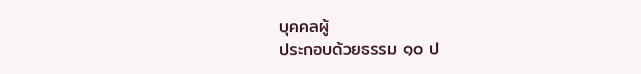บุคคลผู้
ประกอบด้วยธรรม ๑๐ ป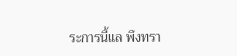ระการนี้แล พึงทรา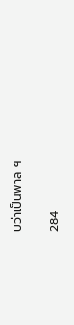บว่าเป็นพาล ฯ

284